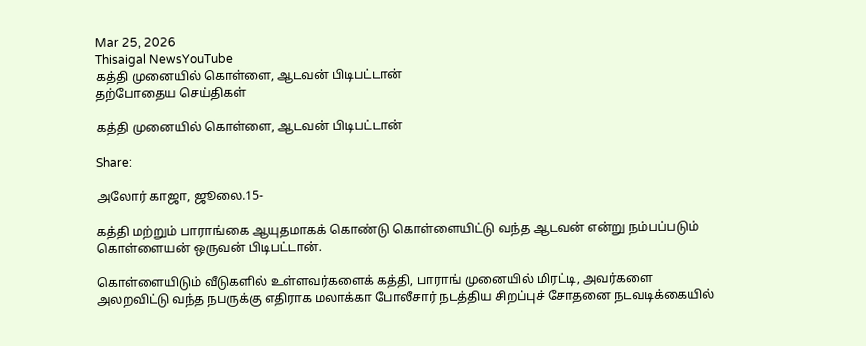Mar 25, 2026
Thisaigal NewsYouTube
கத்தி முனையில் கொள்ளை, ஆடவன் பிடிபட்டான்
தற்போதைய செய்திகள்

கத்தி முனையில் கொள்ளை, ஆடவன் பிடிபட்டான்

Share:

அலோர் காஜா, ஜூலை.15-

கத்தி மற்றும் பாராங்கை ஆயுதமாகக் கொண்டு கொள்ளையிட்டு வந்த ஆடவன் என்று நம்பப்படும் கொள்ளையன் ஒருவன் பிடிபட்டான்.

கொள்ளையிடும் வீடுகளில் உள்ளவர்களைக் கத்தி, பாராங் முனையில் மிரட்டி, அவர்களை அலறவிட்டு வந்த நபருக்கு எதிராக மலாக்கா போலீசார் நடத்திய சிறப்புச் சோதனை நடவடிக்கையில்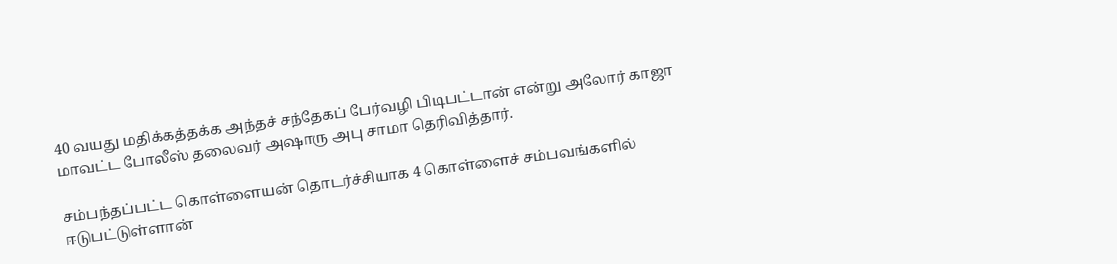40 வயது மதிக்கத்தக்க அந்தச் சந்தேகப் பேர்வழி பிடிபட்டான் என்று அலோர் காஜா மாவட்ட போலீஸ் தலைவர் அஷாரு அபு சாமா தெரிவித்தார்.

சம்பந்தப்பட்ட கொள்ளையன் தொடர்ச்சியாக 4 கொள்ளைச் சம்பவங்களில் ஈடுபட்டுள்ளான்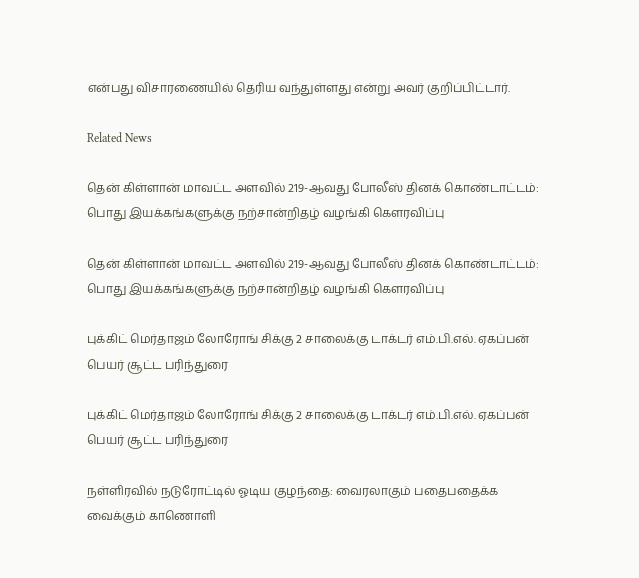என்பது விசாரணையில் தெரிய வந்துள்ளது என்று அவர் குறிப்பிட்டார்.

Related News

தென் கிள்ளான் மாவட்ட அளவில் 219-ஆவது போலீஸ் தினக் கொண்டாட்டம்: பொது இயக்கங்களுக்கு நற்சான்றிதழ் வழங்கி கௌரவிப்பு

தென் கிள்ளான் மாவட்ட அளவில் 219-ஆவது போலீஸ் தினக் கொண்டாட்டம்: பொது இயக்கங்களுக்கு நற்சான்றிதழ் வழங்கி கௌரவிப்பு

புக்கிட் மெர்தாஜம் லோரோங் சிக்கு 2 சாலைக்கு டாக்டர் எம்.பி.எல். ஏகப்பன் பெயர் சூட்ட பரிந்துரை

புக்கிட் மெர்தாஜம் லோரோங் சிக்கு 2 சாலைக்கு டாக்டர் எம்.பி.எல். ஏகப்பன் பெயர் சூட்ட பரிந்துரை

நள்ளிரவில் நடுரோட்டில் ஓடிய குழந்தை: வைரலாகும் பதைபதைக்க வைக்கும் காணொளி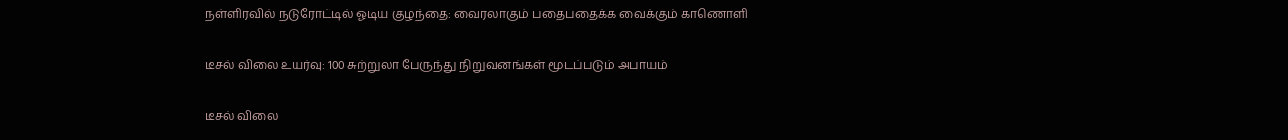நள்ளிரவில் நடுரோட்டில் ஓடிய குழந்தை: வைரலாகும் பதைபதைக்க வைக்கும் காணொளி

டீசல் விலை உயர்வு: 100 சுற்றுலா பேருந்து நிறுவனங்கள் மூடப்படும் அபாயம்

டீசல் விலை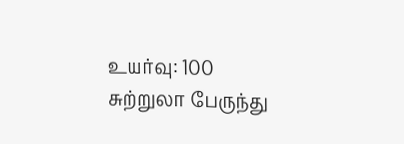உயர்வு: 100 சுற்றுலா பேருந்து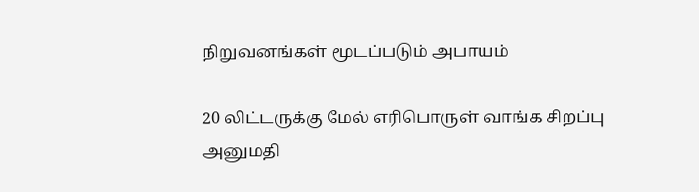நிறுவனங்கள் மூடப்படும் அபாயம்

20 லிட்டருக்கு மேல் எரிபொருள் வாங்க சிறப்பு அனுமதி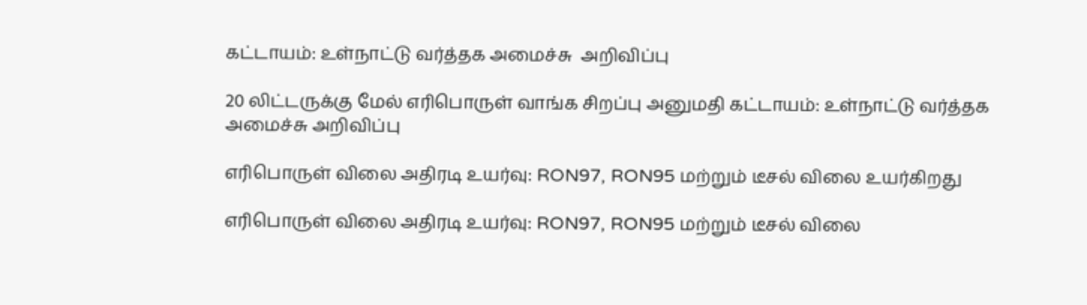கட்டாயம்: உள்நாட்டு வர்த்தக அமைச்சு  அறிவிப்பு

20 லிட்டருக்கு மேல் எரிபொருள் வாங்க சிறப்பு அனுமதி கட்டாயம்: உள்நாட்டு வர்த்தக அமைச்சு அறிவிப்பு

எரிபொருள் விலை அதிரடி உயர்வு: RON97, RON95 மற்றும் டீசல் விலை உயர்கிறது

எரிபொருள் விலை அதிரடி உயர்வு: RON97, RON95 மற்றும் டீசல் விலை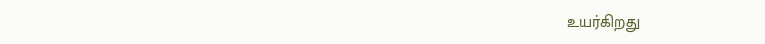உயர்கிறது